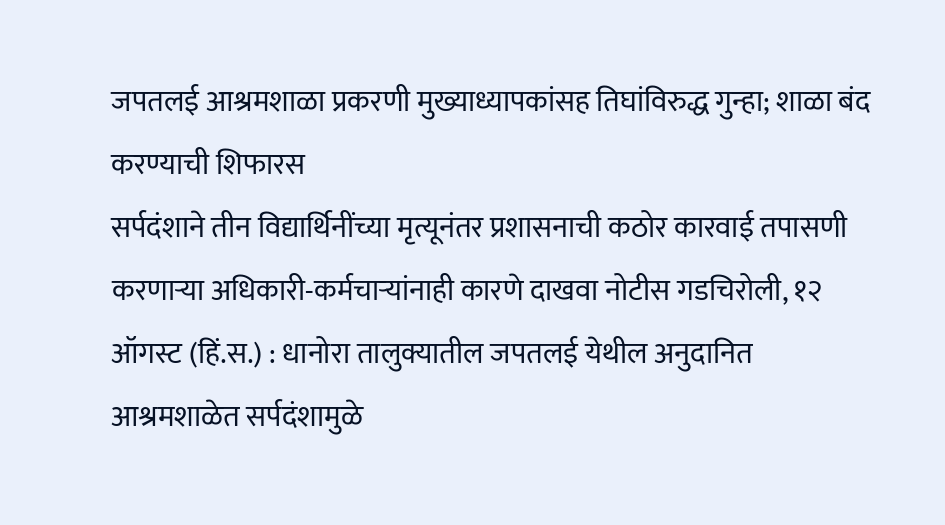जपतलई आश्रमशाळा प्रकरणी मुख्याध्यापकांसह तिघांविरुद्ध गुन्हा; शाळा बंद करण्याची शिफारस
सर्पदंशाने तीन विद्यार्थिनींच्या मृत्यूनंतर प्रशासनाची कठोर कारवाई तपासणी करणाऱ्या अधिकारी-कर्मचाऱ्यांनाही कारणे दाखवा नोटीस गडचिरोली, १२ ऑगस्ट (हिं.स.) : धानोरा तालुक्यातील जपतलई येथील अनुदानित आश्रमशाळेत सर्पदंशामुळे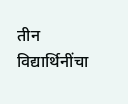तीन विद्यार्थिनींचा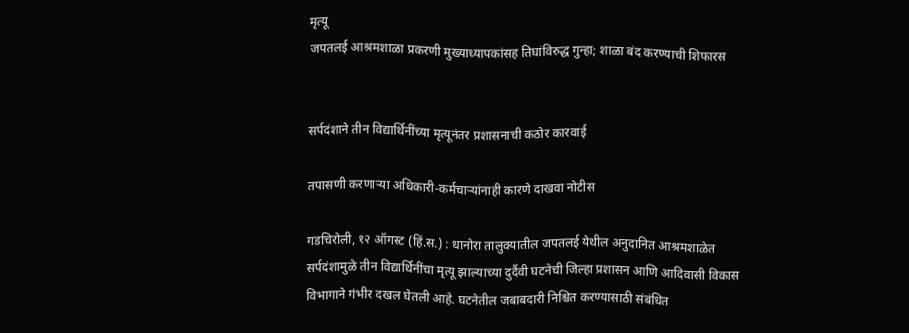मृत्यू
जपतलई आश्रमशाळा प्रकरणी मुख्याध्यापकांसह तिघांविरुद्ध गुन्हा; शाळा बंद करण्याची शिफारस


सर्पदंशाने तीन विद्यार्थिनींच्या मृत्यूनंतर प्रशासनाची कठोर कारवाई

तपासणी करणाऱ्या अधिकारी-कर्मचाऱ्यांनाही कारणे दाखवा नोटीस

गडचिरोली, १२ ऑगस्ट (हिं.स.) : धानोरा तालुक्यातील जपतलई येथील अनुदानित आश्रमशाळेत सर्पदंशामुळे तीन विद्यार्थिनींचा मृत्यू झाल्याच्या दुर्दैवी घटनेची जिल्हा प्रशासन आणि आदिवासी विकास विभागाने गंभीर दखल घेतली आहे. घटनेतील जबाबदारी निश्चित करण्यासाठी संबंधित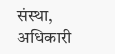संस्था, अधिकारी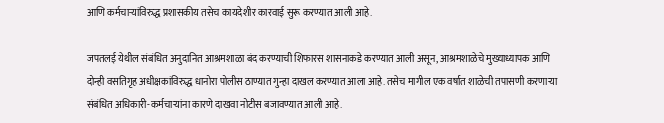आणि कर्मचाऱ्यांविरुद्ध प्रशासकीय तसेच कायदेशीर कारवाई सुरू करण्यात आली आहे.

जपतलई येथील संबंधित अनुदानित आश्रमशाळा बंद करण्याची शिफारस शासनाकडे करण्यात आली असून, आश्रमशाळेचे मुख्याध्यापक आणि दोन्ही वसतिगृह अधीक्षकांविरुद्ध धानोरा पोलीस ठाण्यात गुन्हा दाखल करण्यात आला आहे. तसेच मागील एक वर्षात शाळेची तपासणी करणाऱ्या संबंधित अधिकारी-कर्मचाऱ्यांना कारणे दाखवा नोटीस बजावण्यात आली आहे.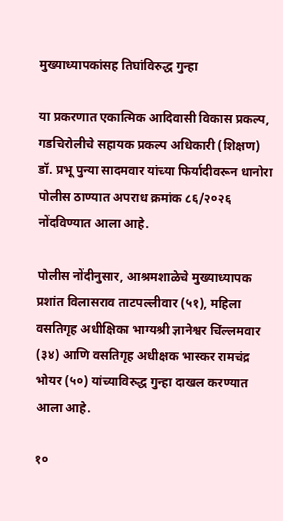मुख्याध्यापकांसह तिघांविरुद्ध गुन्हा

या प्रकरणात एकात्मिक आदिवासी विकास प्रकल्प, गडचिरोलीचे सहायक प्रकल्प अधिकारी (शिक्षण) डॉ. प्रभू पुन्या सादमवार यांच्या फिर्यादीवरून धानोरा पोलीस ठाण्यात अपराध क्रमांक ८६/२०२६ नोंदविण्यात आला आहे.

पोलीस नोंदीनुसार, आश्रमशाळेचे मुख्याध्यापक प्रशांत विलासराव ताटपल्लीवार (५१), महिला वसतिगृह अधीक्षिका भाग्यश्री ज्ञानेश्वर चिंल्लमवार (३४) आणि वसतिगृह अधीक्षक भास्कर रामचंद्र भोयर (५०) यांच्याविरुद्ध गुन्हा दाखल करण्यात आला आहे.

१०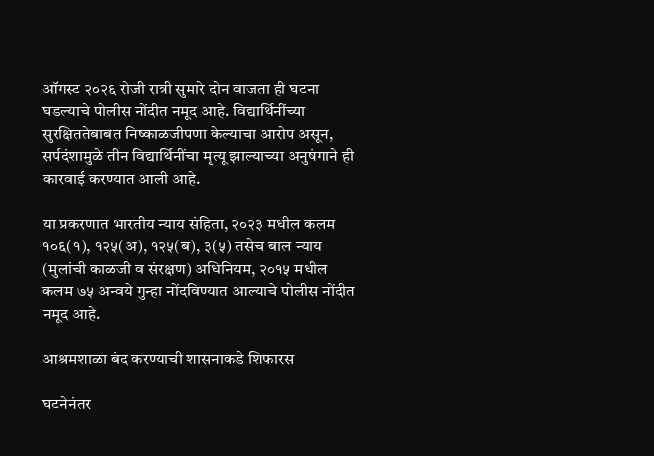ऑगस्ट २०२६ रोजी रात्री सुमारे दोन वाजता ही घटना घडल्याचे पोलीस नोंदीत नमूद आहे. विद्यार्थिनींच्या सुरक्षिततेबाबत निष्काळजीपणा केल्याचा आरोप असून, सर्पदंशामुळे तीन विद्यार्थिनींचा मृत्यू झाल्याच्या अनुषंगाने ही कारवाई करण्यात आली आहे.

या प्रकरणात भारतीय न्याय संहिता, २०२३ मधील कलम १०६(१), १२५(अ), १२५(ब), ३(५) तसेच बाल न्याय (मुलांची काळजी व संरक्षण) अधिनियम, २०१५ मधील कलम ७५ अन्वये गुन्हा नोंदविण्यात आल्याचे पोलीस नोंदीत नमूद आहे.

आश्रमशाळा बंद करण्याची शासनाकडे शिफारस

घटनेनंतर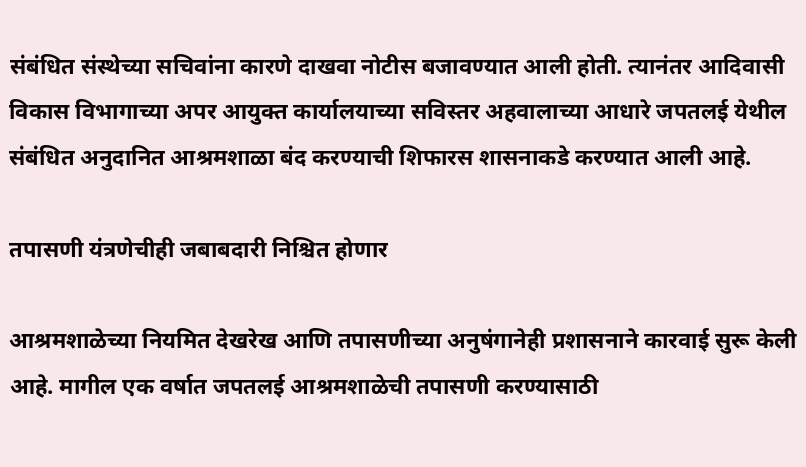संबंधित संस्थेच्या सचिवांना कारणे दाखवा नोटीस बजावण्यात आली होती. त्यानंतर आदिवासी विकास विभागाच्या अपर आयुक्त कार्यालयाच्या सविस्तर अहवालाच्या आधारे जपतलई येथील संबंधित अनुदानित आश्रमशाळा बंद करण्याची शिफारस शासनाकडे करण्यात आली आहे.

तपासणी यंत्रणेचीही जबाबदारी निश्चित होणार

आश्रमशाळेच्या नियमित देखरेख आणि तपासणीच्या अनुषंगानेही प्रशासनाने कारवाई सुरू केली आहे. मागील एक वर्षात जपतलई आश्रमशाळेची तपासणी करण्यासाठी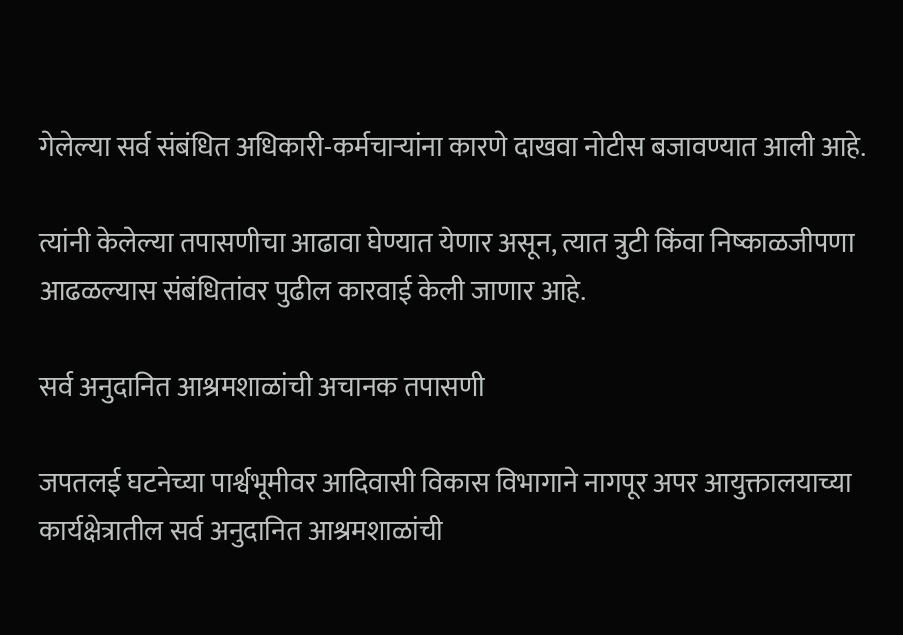गेलेल्या सर्व संबंधित अधिकारी-कर्मचाऱ्यांना कारणे दाखवा नोटीस बजावण्यात आली आहे.

त्यांनी केलेल्या तपासणीचा आढावा घेण्यात येणार असून, त्यात त्रुटी किंवा निष्काळजीपणा आढळल्यास संबंधितांवर पुढील कारवाई केली जाणार आहे.

सर्व अनुदानित आश्रमशाळांची अचानक तपासणी

जपतलई घटनेच्या पार्श्वभूमीवर आदिवासी विकास विभागाने नागपूर अपर आयुक्तालयाच्या कार्यक्षेत्रातील सर्व अनुदानित आश्रमशाळांची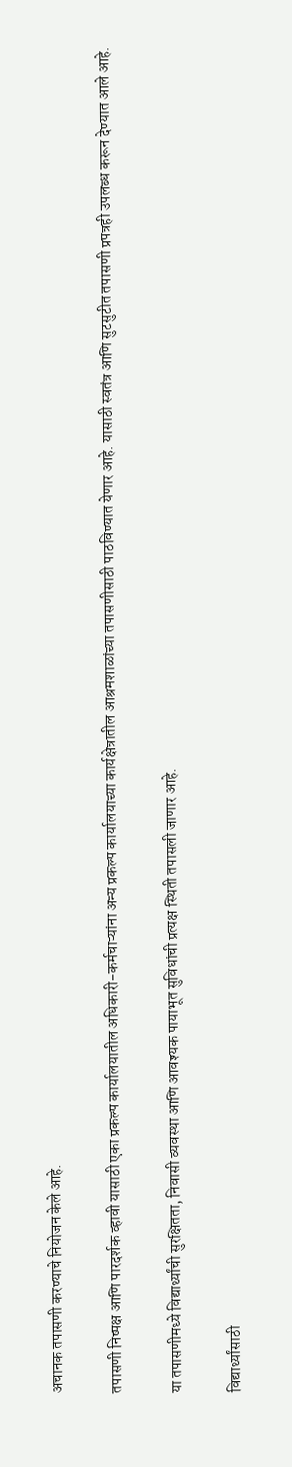अचानक तपासणी करण्याचे नियोजन केले आहे.

तपासणी निष्पक्ष आणि पारदर्शक व्हावी यासाठी एका प्रकल्प कार्यालयातील अधिकारी-कर्मचाऱ्यांना अन्य प्रकल्प कार्यालयाच्या कार्यक्षेत्रातील आश्रमशाळांच्या तपासणीसाठी पाठविण्यात येणार आहे. यासाठी स्वतंत्र आणि सुटसुटीत तपासणी प्रपत्रही उपलब्ध करून देण्यात आले आहे.

या तपासणीमध्ये विद्यार्थ्यांची सुरक्षितता, निवासी व्यवस्था आणि आवश्यक पायाभूत सुविधांची प्रत्यक्ष स्थिती तपासली जाणार आहे.

विद्यार्थ्यांसाठी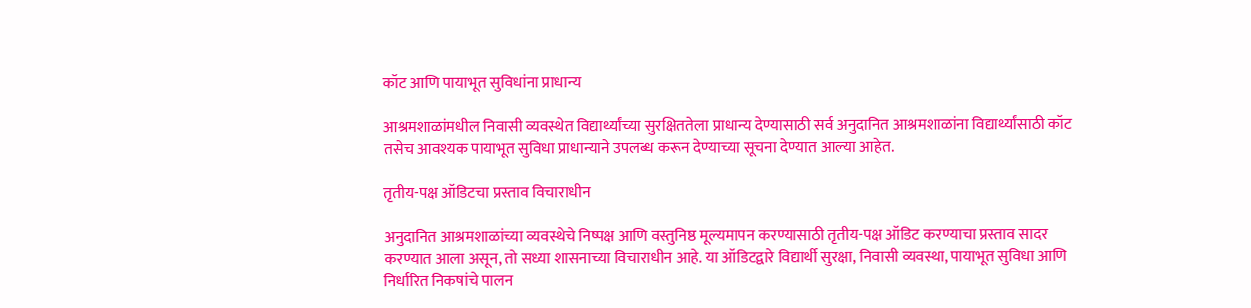कॉट आणि पायाभूत सुविधांना प्राधान्य

आश्रमशाळांमधील निवासी व्यवस्थेत विद्यार्थ्यांच्या सुरक्षिततेला प्राधान्य देण्यासाठी सर्व अनुदानित आश्रमशाळांना विद्यार्थ्यांसाठी कॉट तसेच आवश्यक पायाभूत सुविधा प्राधान्याने उपलब्ध करून देण्याच्या सूचना देण्यात आल्या आहेत.

तृतीय-पक्ष ऑडिटचा प्रस्ताव विचाराधीन

अनुदानित आश्रमशाळांच्या व्यवस्थेचे निष्पक्ष आणि वस्तुनिष्ठ मूल्यमापन करण्यासाठी तृतीय-पक्ष ऑडिट करण्याचा प्रस्ताव सादर करण्यात आला असून, तो सध्या शासनाच्या विचाराधीन आहे. या ऑडिटद्वारे विद्यार्थी सुरक्षा, निवासी व्यवस्था, पायाभूत सुविधा आणि निर्धारित निकषांचे पालन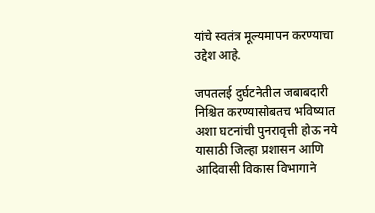यांचे स्वतंत्र मूल्यमापन करण्याचा उद्देश आहे.

जपतलई दुर्घटनेतील जबाबदारी निश्चित करण्यासोबतच भविष्यात अशा घटनांची पुनरावृत्ती होऊ नये यासाठी जिल्हा प्रशासन आणि आदिवासी विकास विभागाने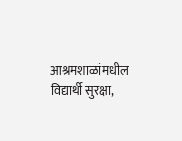आश्रमशाळांमधील विद्यार्थी सुरक्षा,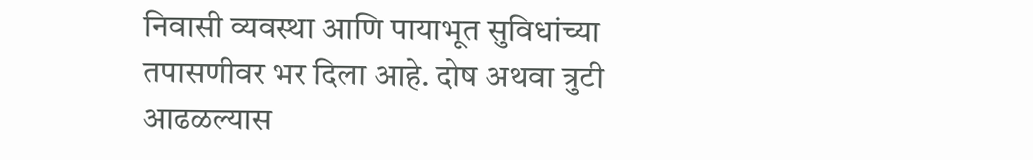निवासी व्यवस्था आणि पायाभूत सुविधांच्या तपासणीवर भर दिला आहे. दोष अथवा त्रुटी आढळल्यास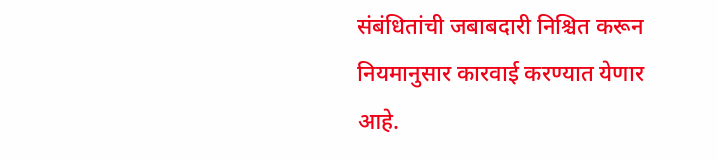संबंधितांची जबाबदारी निश्चित करून नियमानुसार कारवाई करण्यात येणार आहे.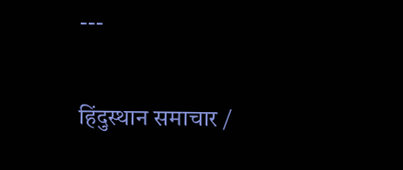---

हिंदुस्थान समाचार /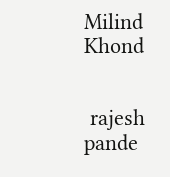Milind Khond


 rajesh pande